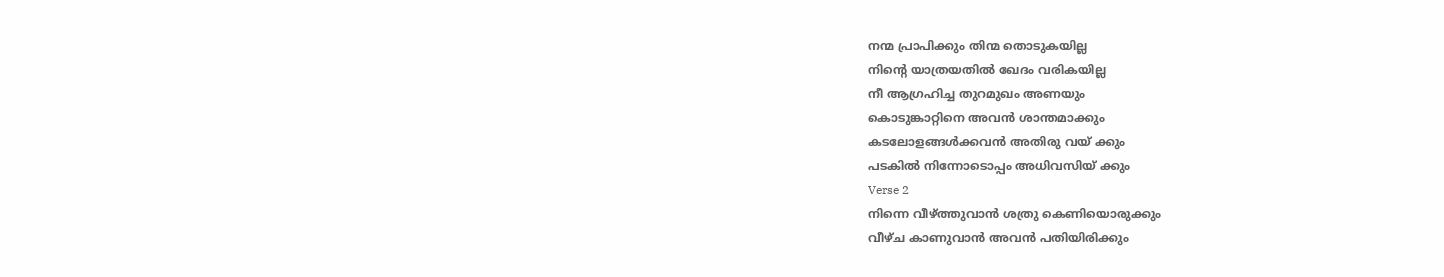നന്മ പ്രാപിക്കും തിന്മ തൊടുകയില്ല
നിന്റെ യാത്രയതിൽ ഖേദം വരികയില്ല
നീ ആഗ്രഹിച്ച തുറമുഖം അണയും
കൊടുങ്കാറ്റിനെ അവൻ ശാന്തമാക്കും
കടലോളങ്ങൾക്കവൻ അതിരു വയ് ക്കും
പടകിൽ നിന്നോടൊപ്പം അധിവസിയ് ക്കും
Verse 2
നിന്നെ വീഴ്ത്തുവാൻ ശത്രു കെണിയൊരുക്കും
വീഴ്ച കാണുവാൻ അവൻ പതിയിരിക്കും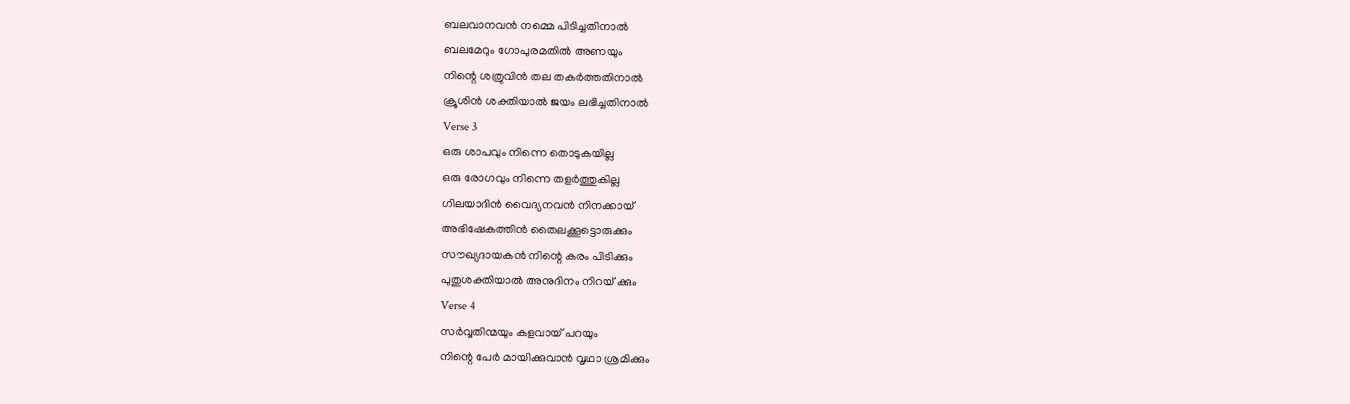ബലവാനവൻ നമ്മെ പിടിച്ചതിനാൽ
ബലമേറും ഗോപുരമതിൽ അണയും
നിന്റെ ശത്രുവിൻ തല തകർത്തതിനാൽ
ക്രൂശിൻ ശക്തിയാൽ ജയം ലഭിച്ചതിനാൽ
Verse 3
ഒരു ശാപവും നിന്നെ തൊടുകയില്ല
ഒരു രോഗവും നിന്നെ തളർത്തുകില്ല
ഗിലയാദിൻ വൈദ്യനവൻ നിനക്കായ്
അഭിഷേകത്തിൻ തൈലക്കൂട്ടൊരുക്കും
സൗഖ്യദായകൻ നിന്റെ കരം പിടിക്കും
പുതുശക്തിയാൽ അനുദിനം നിറയ് ക്കും
Verse 4
സർവ്വതിന്മയും കളവായ് പറയും
നിന്റെ പേർ മായിക്കുവാൻ വൃഥാ ശ്രമിക്കും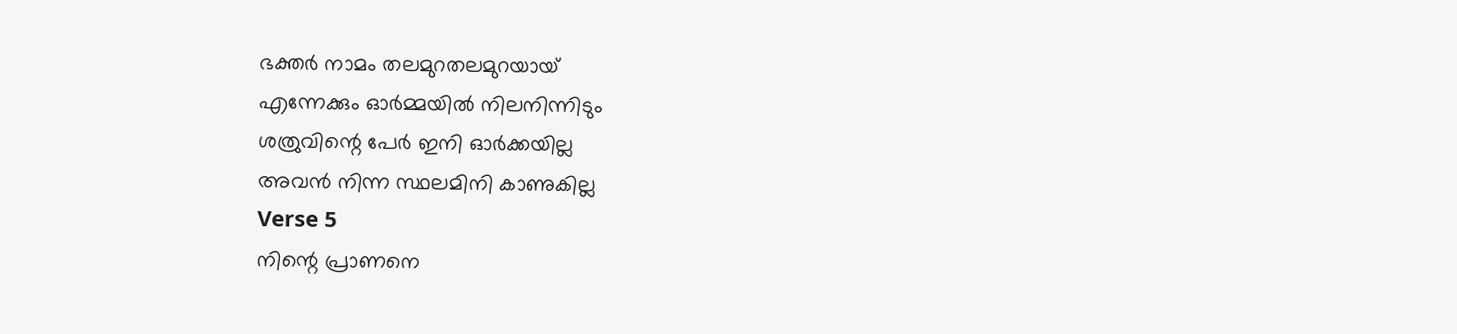ഭക്തർ നാമം തലമുറതലമുറയായ്
എന്നേക്കും ഓർമ്മയിൽ നിലനിന്നിടും
ശത്രുവിന്റെ പേർ ഇനി ഓർക്കയില്ല
അവൻ നിന്ന സ്ഥലമിനി കാണുകില്ല
Verse 5
നിന്റെ പ്രാണനെ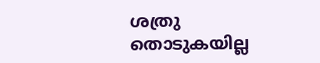ശത്രു തൊടുകയില്ല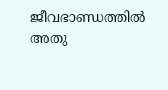ജീവഭാണ്ഡത്തിൽ അതു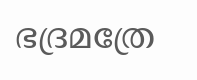ഭദ്രമത്രേ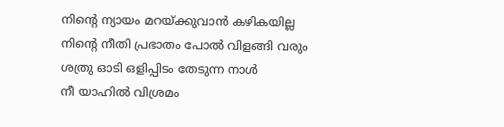നിന്റെ ന്യായം മറയ്ക്കുവാൻ കഴികയില്ല
നിന്റെ നീതി പ്രഭാതം പോൽ വിളങ്ങി വരും
ശത്രു ഓടി ഒളിപ്പിടം തേടുന്ന നാൾ
നീ യാഹിൽ വിശ്രമം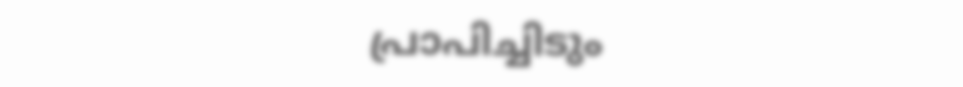പ്രാപിച്ചിടും